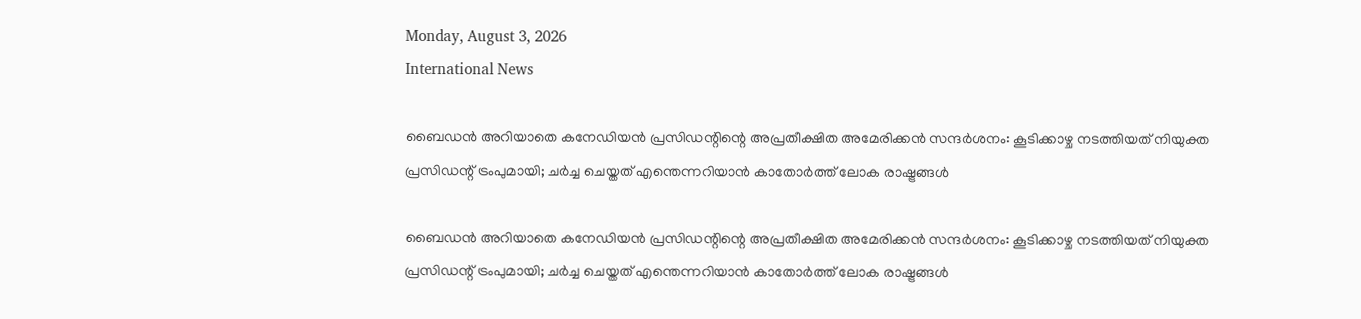Monday, August 3, 2026
International News

ബൈഡന്‍ അറിയാതെ കനേഡിയന്‍ പ്രസിഡന്റിന്റെ അപ്രതീക്ഷിത അമേരിക്കന്‍ സന്ദര്‍ശനം: കൂടിക്കാഴ്ച നടത്തിയത് നിയുക്ത പ്രസിഡന്റ് ട്രംപുമായി; ചര്‍ച്ച ചെയ്തത് എന്തെന്നറിയാന്‍ കാതോര്‍ത്ത് ലോക രാഷ്ട്രങ്ങള്‍

ബൈഡന്‍ അറിയാതെ കനേഡിയന്‍ പ്രസിഡന്റിന്റെ അപ്രതീക്ഷിത അമേരിക്കന്‍ സന്ദര്‍ശനം: കൂടിക്കാഴ്ച നടത്തിയത് നിയുക്ത പ്രസിഡന്റ് ട്രംപുമായി; ചര്‍ച്ച ചെയ്തത് എന്തെന്നറിയാന്‍ കാതോര്‍ത്ത് ലോക രാഷ്ട്രങ്ങള്‍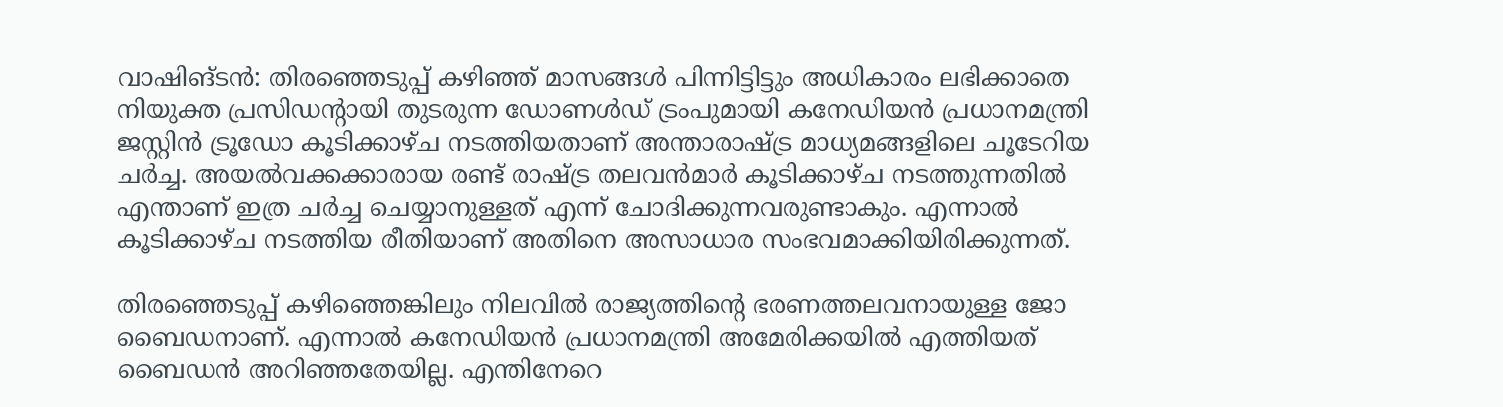വാഷിങ്ടന്‍: തിരഞ്ഞെടുപ്പ് കഴിഞ്ഞ് മാസങ്ങള്‍ പിന്നിട്ടിട്ടും അധികാരം ലഭിക്കാതെ നിയുക്ത പ്രസിഡന്റായി തുടരുന്ന ഡോണള്‍ഡ് ട്രംപുമായി കനേഡിയന്‍ പ്രധാനമന്ത്രി ജസ്റ്റിന്‍ ട്രൂഡോ കൂടിക്കാഴ്ച നടത്തിയതാണ് അന്താരാഷ്ട്ര മാധ്യമങ്ങളിലെ ചൂടേറിയ ചര്‍ച്ച. അയല്‍വക്കക്കാരായ രണ്ട് രാഷ്ട്ര തലവന്‍മാര്‍ കൂടിക്കാഴ്ച നടത്തുന്നതില്‍ എന്താണ് ഇത്ര ചര്‍ച്ച ചെയ്യാനുള്ളത് എന്ന് ചോദിക്കുന്നവരുണ്ടാകും. എന്നാല്‍ കൂടിക്കാഴ്ച നടത്തിയ രീതിയാണ് അതിനെ അസാധാര സംഭവമാക്കിയിരിക്കുന്നത്.

തിരഞ്ഞെടുപ്പ് കഴിഞ്ഞെങ്കിലും നിലവില്‍ രാജ്യത്തിന്റെ ഭരണത്തലവനായുള്ള ജോ ബൈഡനാണ്. എന്നാല്‍ കനേഡിയന്‍ പ്രധാനമന്ത്രി അമേരിക്കയില്‍ എത്തിയത് ബൈഡന്‍ അറിഞ്ഞതേയില്ല. എന്തിനേറെ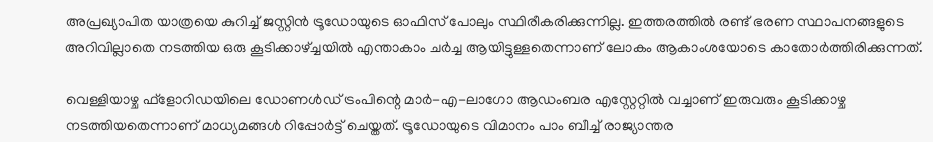അപ്രഖ്യാപിത യാത്രയെ കുറിച്ച് ജസ്റ്റിന്‍ ട്രൂഡോയുടെ ഓഫിസ് പോലും സ്ഥിരീകരിക്കുന്നില്ല. ഇത്തരത്തില്‍ രണ്ട് ഭരണ സ്ഥാപനങ്ങളുടെ അറിവില്ലാതെ നടത്തിയ ഒരു കൂടിക്കാഴ്ച്ചയില്‍ എന്താകാം ചര്‍ച്ച ആയിട്ടുള്ളതെന്നാണ് ലോകം ആകാംശയോടെ കാതോര്‍ത്തിരിക്കുന്നത്.

വെള്ളിയാഴ്ച ഫ്‌ളോറിഡയിലെ ഡോണള്‍ഡ് ട്രംപിന്റെ മാര്‍-എ-ലാഗോ ആഡംബര എസ്റ്റേറ്റില്‍ വച്ചാണ് ഇരുവരും കൂടിക്കാഴ്ച നടത്തിയതെന്നാണ് മാധ്യമങ്ങള്‍ റിപ്പോര്‍ട്ട് ചെയ്തത്. ട്രൂഡോയുടെ വിമാനം പാം ബീച്ച് രാജ്യാന്തര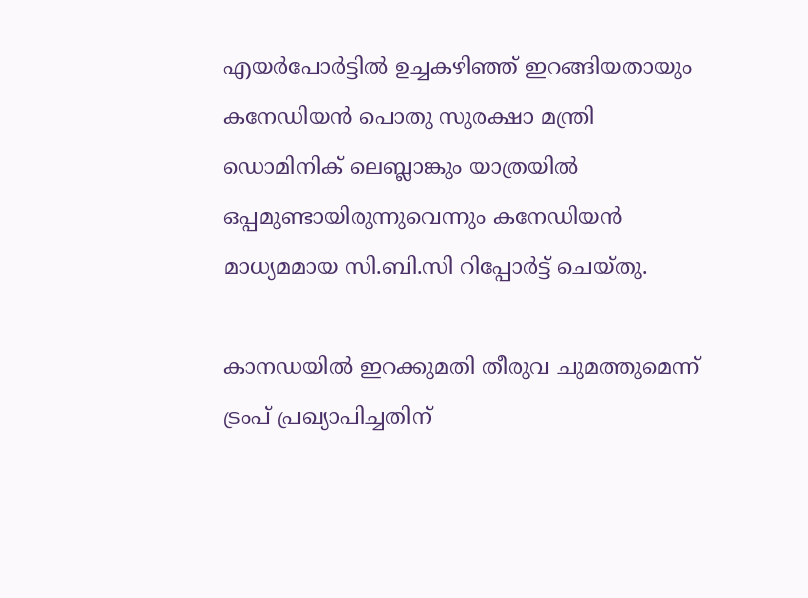എയര്‍പോര്‍ട്ടില്‍ ഉച്ചകഴിഞ്ഞ് ഇറങ്ങിയതായും കനേഡിയന്‍ പൊതു സുരക്ഷാ മന്ത്രി ഡൊമിനിക് ലെബ്ലാങ്കും യാത്രയില്‍ ഒപ്പമുണ്ടായിരുന്നുവെന്നും കനേഡിയന്‍ മാധ്യമമായ സി.ബി.സി റിപ്പോര്‍ട്ട് ചെയ്തു.

കാനഡയില്‍ ഇറക്കുമതി തീരുവ ചുമത്തുമെന്ന് ട്രംപ് പ്രഖ്യാപിച്ചതിന്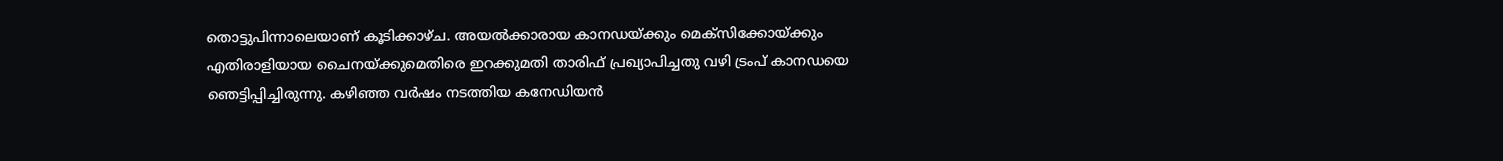തൊട്ടുപിന്നാലെയാണ് കൂടിക്കാഴ്ച. അയല്‍ക്കാരായ കാനഡയ്ക്കും മെക്‌സിക്കോയ്ക്കും എതിരാളിയായ ചൈനയ്ക്കുമെതിരെ ഇറക്കുമതി താരിഫ് പ്രഖ്യാപിച്ചതു വഴി ട്രംപ് കാനഡയെ ഞെട്ടിപ്പിച്ചിരുന്നു. കഴിഞ്ഞ വര്‍ഷം നടത്തിയ കനേഡിയന്‍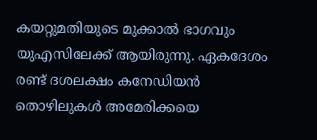കയറ്റുമതിയുടെ മുക്കാല്‍ ഭാഗവും യുഎസിലേക്ക് ആയിരുന്നു. ഏകദേശം രണ്ട് ദശലക്ഷം കനേഡിയന്‍ തൊഴിലുകള്‍ അമേരിക്കയെ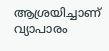ആശ്രയിച്ചാണ് വ്യാപാരം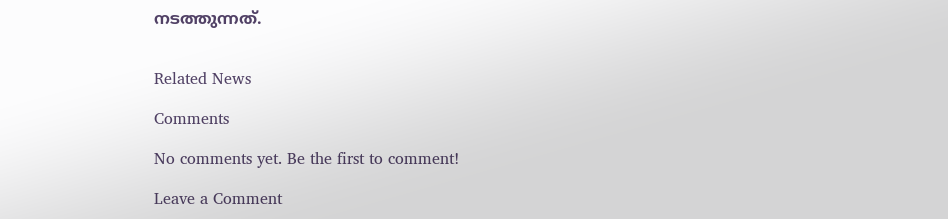നടത്തുന്നത്.


Related News

Comments

No comments yet. Be the first to comment!

Leave a Comment